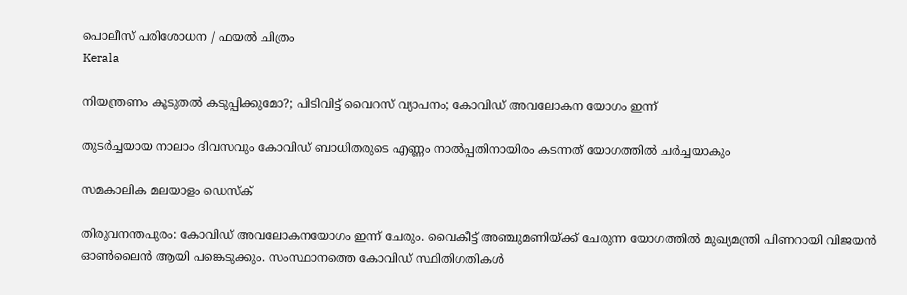പൊലീസ് പരിശോധന / ഫയൽ ചിത്രം
Kerala

നിയന്ത്രണം കൂടുതല്‍ കടുപ്പിക്കുമോ?; പിടിവിട്ട് വൈറസ് വ്യാപനം; കോവിഡ് അവലോകന യോഗം ഇന്ന്

തുടര്‍ച്ചയായ നാലാം ദിവസവും കോവിഡ് ബാധിതരുടെ എണ്ണം നാല്‍പ്പതിനായിരം കടന്നത് യോഗത്തില്‍ ചര്‍ച്ചയാകും

സമകാലിക മലയാളം ഡെസ്ക്

തിരുവനന്തപുരം: കോവിഡ് അവലോകനയോഗം ഇന്ന് ചേരും. വൈകീട്ട് അഞ്ചുമണിയ്ക്ക് ചേരുന്ന യോഗത്തില്‍ മുഖ്യമന്ത്രി പിണറായി വിജയന്‍ ഓണ്‍ലൈന്‍ ആയി പങ്കെടുക്കും. സംസ്ഥാനത്തെ കോവിഡ് സ്ഥിതിഗതികള്‍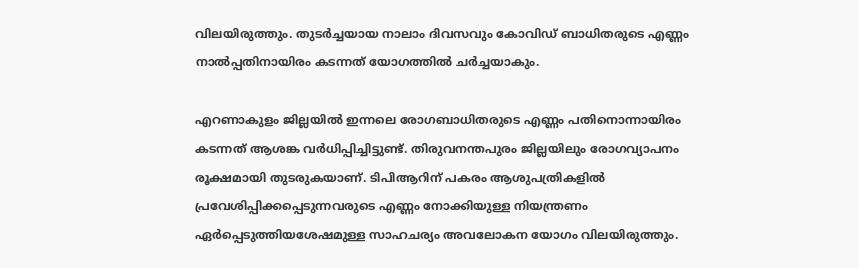വിലയിരുത്തും. തുടര്‍ച്ചയായ നാലാം ദിവസവും കോവിഡ് ബാധിതരുടെ എണ്ണം നാല്‍പ്പതിനായിരം കടന്നത് യോഗത്തില്‍ ചര്‍ച്ചയാകും.

എറണാകുളം ജില്ലയില്‍ ഇന്നലെ രോഗബാധിതരുടെ എണ്ണം പതിനൊന്നായിരം കടന്നത് ആശങ്ക വര്‍ധിപ്പിച്ചിട്ടുണ്ട്. തിരുവനന്തപുരം ജില്ലയിലും രോഗവ്യാപനം രൂക്ഷമായി തുടരുകയാണ്. ടിപിആറിന് പകരം ആശുപത്രികളില്‍ പ്രവേശിപ്പിക്കപ്പെടുന്നവരുടെ എണ്ണം നോക്കിയുള്ള നിയന്ത്രണം ഏര്‍പ്പെടുത്തിയശേഷമുള്ള സാഹചര്യം അവലോകന യോഗം വിലയിരുത്തും.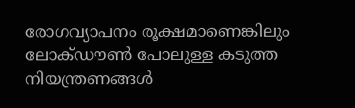രോഗവ്യാപനം രൂക്ഷമാണെങ്കിലും ലോക്ഡൗണ്‍ പോലുള്ള കടുത്ത നിയന്ത്രണങ്ങള്‍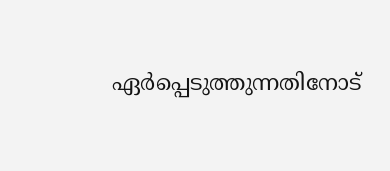ഏര്‍പ്പെടുത്തുന്നതിനോട്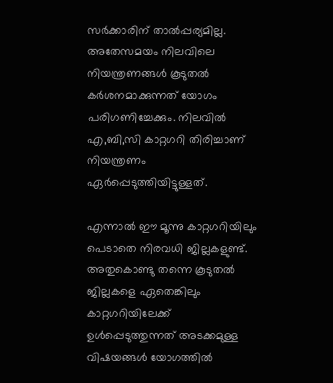സര്‍ക്കാരിന് താല്‍പ്പര്യമില്ല. അതേസമയം നിലവിലെ നിയന്ത്രണങ്ങള്‍ കൂടുതല്‍ കര്‍ശനമാക്കുന്നത് യോഗം പരിഗണിച്ചേക്കും. നിലവില്‍ എ,ബി,സി കാറ്റഗറി തിരിച്ചാണ് നിയന്ത്രണം ഏര്‍പ്പെടുത്തിയിട്ടുള്ളത്.

എന്നാല്‍ ഈ മൂന്നു കാറ്റഗറിയിലും പെടാതെ നിരവധി ജില്ലകളുണ്ട്. അതുകൊണ്ടു തന്നെ കൂടുതല്‍ ജില്ലകളെ ഏതെങ്കിലും കാറ്റഗറിയിലേക്ക് ഉള്‍പ്പെടുത്തുന്നത് അടക്കമുള്ള വിഷയങ്ങള്‍ യോഗത്തില്‍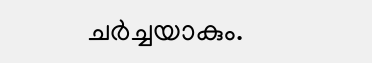ചര്‍ച്ചയാകും.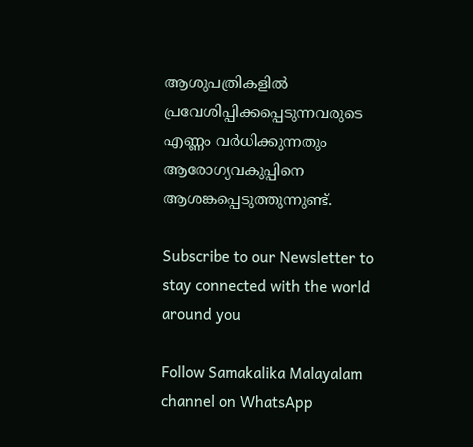ആശുപത്രികളില്‍ പ്രവേശിപ്പിക്കപ്പെടുന്നവരുടെ എണ്ണം വര്‍ധിക്കുന്നതും ആരോഗ്യവകുപ്പിനെ ആശങ്കപ്പെടുത്തുന്നുണ്ട്.

Subscribe to our Newsletter to stay connected with the world around you

Follow Samakalika Malayalam channel on WhatsApp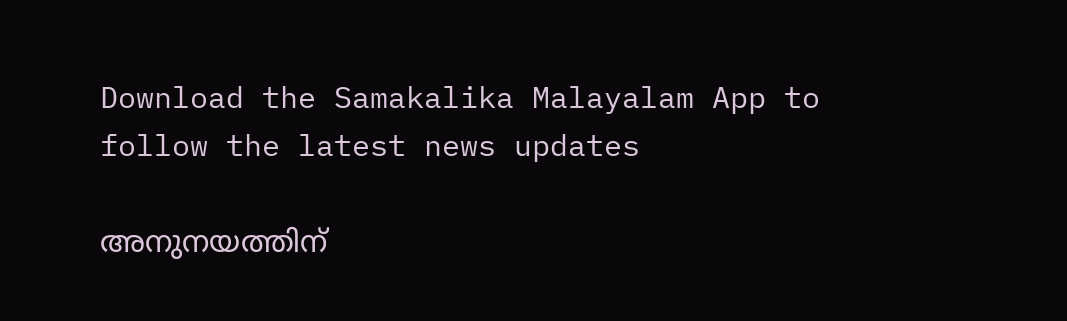Download the Samakalika Malayalam App to follow the latest news updates

അനുനയത്തിന്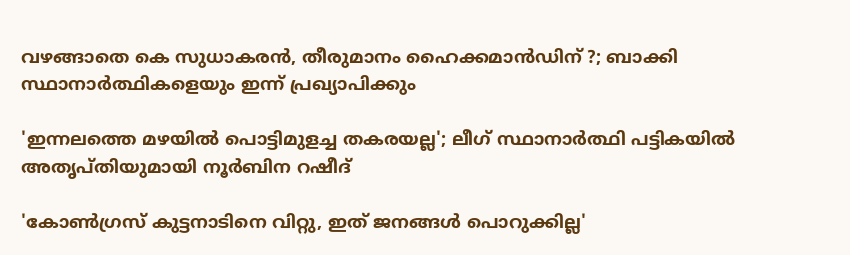വഴങ്ങാതെ കെ സുധാകരന്‍, തീരുമാനം ഹൈക്കമാന്‍ഡിന് ?; ബാക്കി സ്ഥാനാര്‍ത്ഥികളെയും ഇന്ന് പ്രഖ്യാപിക്കും

'ഇന്നലത്തെ മഴയിൽ പൊട്ടിമുളച്ച തകരയല്ല'; ലീഗ് സ്ഥാനാർത്ഥി പട്ടികയിൽ അതൃപ്തിയുമായി നൂർബിന റഷീദ്

'കോൺഗ്രസ് കുട്ടനാടിനെ വിറ്റു, ഇത് ജനങ്ങൾ പൊറുക്കില്ല'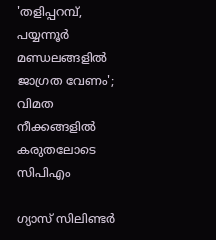'തളിപ്പറമ്പ്, പയ്യന്നൂര്‍ മണ്ഡലങ്ങളില്‍ ജാഗ്രത വേണം'; വിമത നീക്കങ്ങളില്‍ കരുതലോടെ സിപിഎം

ഗ്യാസ് സിലിണ്ടർ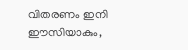വിതരണം ഇനി ഈസിയാകും,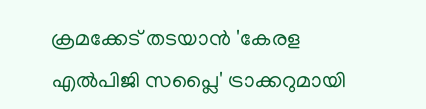ക്രമക്കേട് തടയാൻ 'കേരള എൽപിജി സപ്ലൈ' ട്രാക്കറുമായി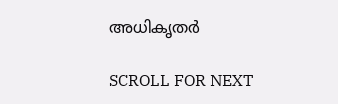അധികൃതർ

SCROLL FOR NEXT